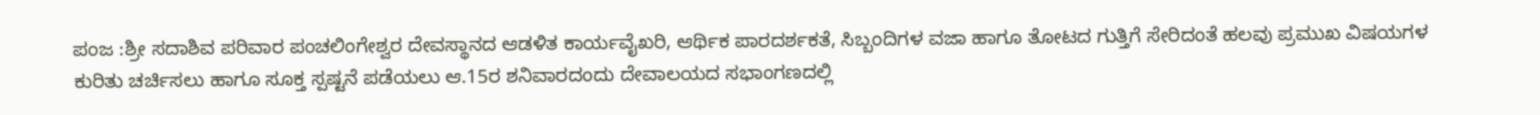ಪಂಜ :ಶ್ರೀ ಸದಾಶಿವ ಪರಿವಾರ ಪಂಚಲಿಂಗೇಶ್ವರ ದೇವಸ್ಥಾನದ ಆಡಳಿತ ಕಾರ್ಯವೈಖರಿ, ಆರ್ಥಿಕ ಪಾರದರ್ಶಕತೆ, ಸಿಬ್ಬಂದಿಗಳ ವಜಾ ಹಾಗೂ ತೋಟದ ಗುತ್ತಿಗೆ ಸೇರಿದಂತೆ ಹಲವು ಪ್ರಮುಖ ವಿಷಯಗಳ ಕುರಿತು ಚರ್ಚಿಸಲು ಹಾಗೂ ಸೂಕ್ತ ಸ್ಪಷ್ಟನೆ ಪಡೆಯಲು ಆ.15ರ ಶನಿವಾರದಂದು ದೇವಾಲಯದ ಸಭಾಂಗಣದಲ್ಲಿ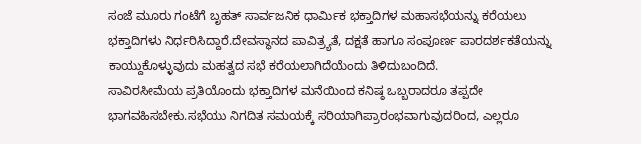ಸಂಜೆ ಮೂರು ಗಂಟೆಗೆ ಬೃಹತ್ ಸಾರ್ವಜನಿಕ ಧಾರ್ಮಿಕ ಭಕ್ತಾದಿಗಳ ಮಹಾಸಭೆಯನ್ನು ಕರೆಯಲು ಭಕ್ತಾದಿಗಳು ನಿರ್ಧರಿಸಿದ್ದಾರೆ.ದೇವಸ್ಥಾನದ ಪಾವಿತ್ರ್ಯತೆ, ದಕ್ಷತೆ ಹಾಗೂ ಸಂಪೂರ್ಣ ಪಾರದರ್ಶಕತೆಯನ್ನು ಕಾಯ್ದುಕೊಳ್ಳುವುದು ಮಹತ್ವದ ಸಭೆ ಕರೆಯಲಾಗಿದೆಯೆಂದು ತಿಳಿದುಬಂದಿದೆ.
ಸಾವಿರಸೀಮೆಯ ಪ್ರತಿಯೊಂದು ಭಕ್ತಾದಿಗಳ ಮನೆಯಿಂದ ಕನಿಷ್ಠ ಒಬ್ಬರಾದರೂ ತಪ್ಪದೇ ಭಾಗವಹಿಸಬೇಕು.ಸಭೆಯು ನಿಗದಿತ ಸಮಯಕ್ಕೆ ಸರಿಯಾಗಿಪ್ರಾರಂಭವಾಗುವುದರಿಂದ, ಎಲ್ಲರೂ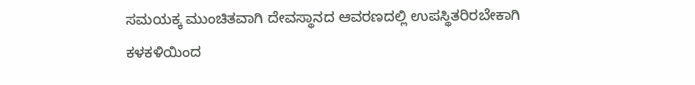ಸಮಯಕ್ಕ ಮುಂಚಿತವಾಗಿ ದೇವಸ್ಥಾನದ ಆವರಣದಲ್ಲಿ ಉಪಸ್ಥಿತರಿರಬೇಕಾಗಿ ಕಳಕಳಿಯಿಂದ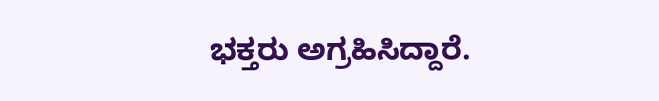ಭಕ್ತರು ಅಗ್ರಹಿಸಿದ್ದಾರೆ.